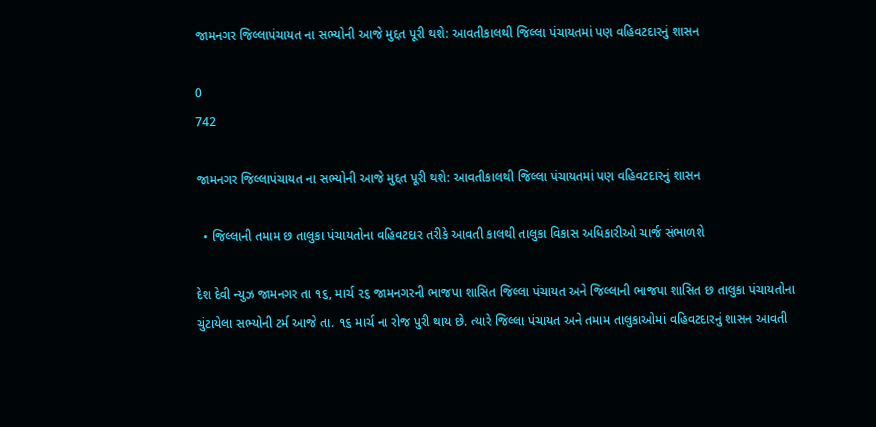જામનગર જિલ્લાપંચાયત ના સભ્યોની આજે મુદ્દત પૂરી થશે: આવતીકાલથી જિલ્લા પંચાયતમાં પણ વહિવટદારનું શાસન

0
742

જામનગર જિલ્લાપંચાયત ના સભ્યોની આજે મુદ્દત પૂરી થશે: આવતીકાલથી જિલ્લા પંચાયતમાં પણ વહિવટદારનું શાસન

  • જિલ્લાની તમામ છ તાલુકા પંચાયતોના વહિવટદાર તરીકે આવતી કાલથી તાલુકા વિકાસ અધિકારીઓ ચાર્જ સંભાળશે

દેશ દેવી ન્યુઝ જામનગર તા ૧૬, માર્ચ ૨૬ જામનગરની ભાજપા શાસિત જિલ્લા પંચાયત અને જિલ્લાની ભાજપા શાસિત છ તાલુકા પંચાયતોના ચુંટાયેલા સભ્યોની ટર્મ આજે તા. ૧૬ માર્ચ ના રોજ પુરી થાય છે. ત્યારે જિલ્લા પંચાયત અને તમામ તાલુકાઓમાં વહિવટદારનું શાસન આવતી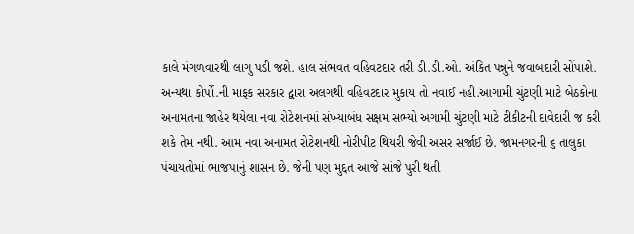કાલે મંગળવારથી લાગુ પડી જશે. હાલ સંભવત વહિવટદાર તરી ડી.ડી.ઓ. અંકિત પન્નુને જવાબદારી સોંપાશે. અન્યથા કોર્પો.ની માફક સરકાર દ્વારા અલગથી વહિવટદાર મુકાય તો નવાઈ નહી.આગામી ચુંટણી માટે બેઠકોના અનામતના જાહેર થયેલા નવા રોટેશનમાં સંખ્યાબંધ સક્ષમ સભ્યો અગામી ચુંટણી માટે ટીકીટની દાવેદારી જ કરી શકે તેમ નથી. આમ નવા અનામત રોટેશનથી નોરીપીટ થિયરી જેવી અસર સર્જાઈ છે. જામનગરની ૬ તાલુકા પંચાયતોમાં ભાજપાનું શાસન છે. જેની પણ મુદ્દત આજે સાંજે પુરી થતી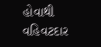હોવાથી વહિવટદાર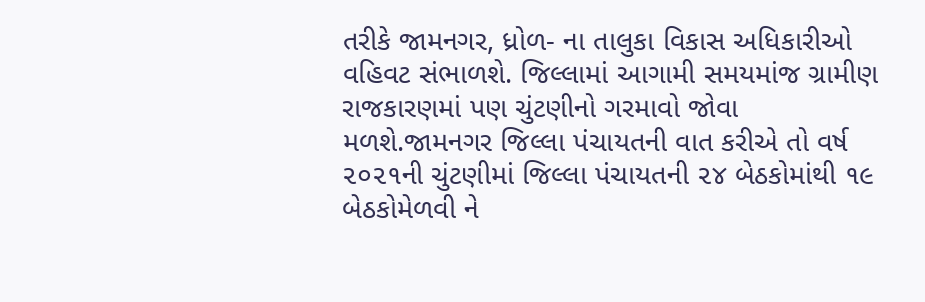તરીકે જામનગર, ધ્રોળ- ના તાલુકા વિકાસ અધિકારીઓ વહિવટ સંભાળશે. જિલ્લામાં આગામી સમયમાંજ ગ્રામીણ રાજકારણમાં પણ ચુંટણીનો ગરમાવો જોવા મળશે.જામનગર જિલ્લા પંચાયતની વાત કરીએ તો વર્ષ ૨૦૨૧ની ચુંટણીમાં જિલ્લા પંચાયતની ૨૪ બેઠકોમાંથી ૧૯ બેઠકોમેળવી ને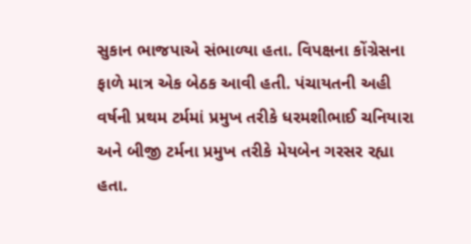સુકાન ભાજપાએ સંભાળ્યા હતા. વિપક્ષના કોંગ્રેસના ફાળે માત્ર એક બેઠક આવી હતી. પંચાયતની અહી વર્ષની પ્રથમ ટર્મમાં પ્રમુખ તરીકે ધરમશીભાઈ ચનિયારા અને બીજી ટર્મના પ્રમુખ તરીકે મેયબેન ગરસર રહ્યા હતા.